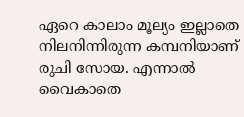ഏറെ കാലാം മൂല്യം ഇല്ലാതെ നിലനിന്നിരുന്ന കമ്പനിയാണ് രുചി സോയ. എന്നാൽ വൈകാതെ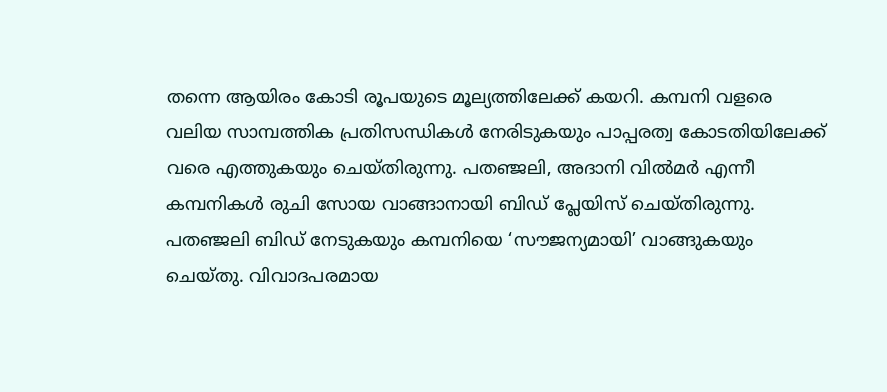തന്നെ ആയിരം കോടി രൂപയുടെ മൂല്യത്തിലേക്ക് കയറി. കമ്പനി വളരെ വലിയ സാമ്പത്തിക പ്രതിസന്ധികൾ നേരിടുകയും പാപ്പരത്വ കോടതിയിലേക്ക് വരെ എത്തുകയും ചെയ്തിരുന്നു. പതഞ്ജലി, അദാനി വിൽമർ എന്നീ കമ്പനികൾ രുചി സോയ വാങ്ങാനായി ബിഡ് പ്ലേയിസ് ചെയ്തിരുന്നു. പതഞ്ജലി ബിഡ് നേടുകയും കമ്പനിയെ ‘സൗജന്യമായി’ വാങ്ങുകയും ചെയ്തു. വിവാദപരമായ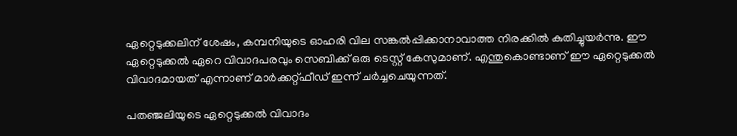ഏറ്റെടുക്കലിന് ശേഷം, കമ്പനിയുടെ ഓഹരി വില സങ്കൽപ്പിക്കാനാവാത്ത നിരക്കിൽ കുതിച്ചുയർന്നു. ഈ ഏറ്റെടുക്കൽ ഏറെ വിവാദപരവും സെബിക്ക് ഒരു ടെസ്റ്റ് കേസുമാണ്. എന്തുകൊണ്ടാണ് ഈ ഏറ്റെടുക്കൽ വിവാദമായത് എന്നാണ് മാർക്കറ്റ്ഫീഡ് ഇന്ന് ചർച്ചചെയുന്നത്.

പതഞ്ജലിയുടെ ഏറ്റെടുക്കൽ വിവാദം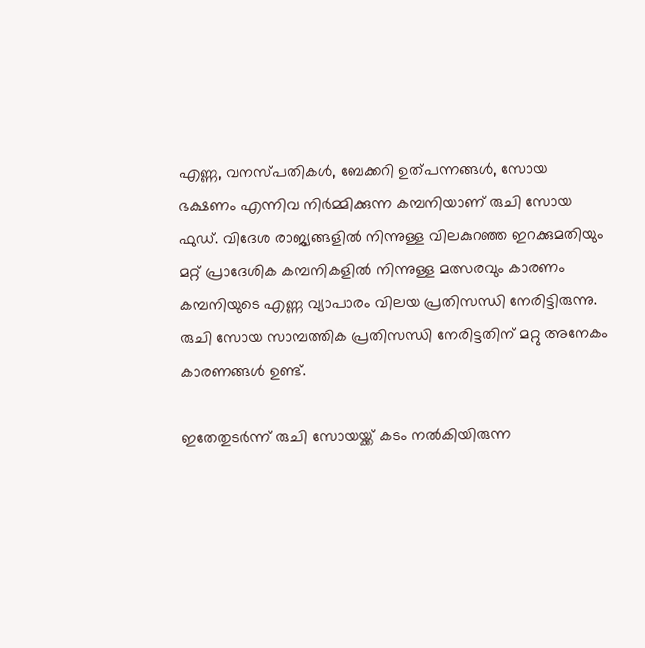എണ്ണ, വനസ്പതികൾ, ബേക്കറി ഉത്പന്നങ്ങൾ, സോയ ഭക്ഷണം എന്നിവ നിർമ്മിക്കുന്ന കമ്പനിയാണ് രുചി സോയ ഫുഡ്. വിദേശ രാജ്യങ്ങളിൽ നിന്നുള്ള വിലകുറഞ്ഞ ഇറക്കുമതിയും മറ്റ് പ്രാദേശിക കമ്പനികളിൽ നിന്നുള്ള മത്സരവും കാരണം കമ്പനിയുടെ എണ്ണ വ്യാപാരം വിലയ പ്രതിസന്ധി നേരിട്ടിരുന്നു. രുചി സോയ സാമ്പത്തിക പ്രതിസന്ധി നേരിട്ടതിന് മറ്റു അനേകം കാരണങ്ങൾ ഉണ്ട്.

ഇതേതുടർന്ന് രുചി സോയയ്ക്ക് കടം നൽകിയിരുന്ന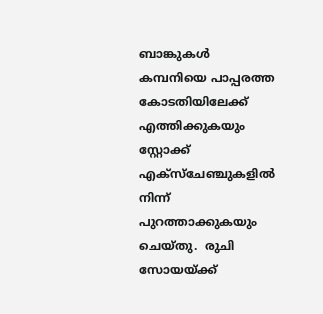ബാങ്കുകൾ കമ്പനിയെ പാപ്പരത്ത കോടതിയിലേക്ക് എത്തിക്കുകയും സ്റ്റോക്ക് എക്സ്ചേഞ്ചുകളിൽ നിന്ന് പുറത്താക്കുകയും ചെയ്തു.  രുചി സോയയ്ക്ക്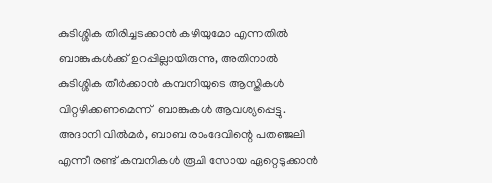കുടിശ്ശിക തിരിച്ചടക്കാൻ കഴിയുമോ എന്നതിൽ ബാങ്കുകൾക്ക് ഉറപ്പില്ലായിരുന്നു, അതിനാൽ കുടിശ്ശിക തീർക്കാൻ കമ്പനിയുടെ ആസ്തികൾ വിറ്റഴിക്കണമെന്ന്  ബാങ്കുകൾ ആവശ്യപ്പെട്ടു. അദാനി വിൽമർ, ബാബ രാംദേവിന്റെ പതഞ്ജലി എന്നീ രണ്ട് കമ്പനികൾ രൂചി സോയ ഏറ്റെടുക്കാൻ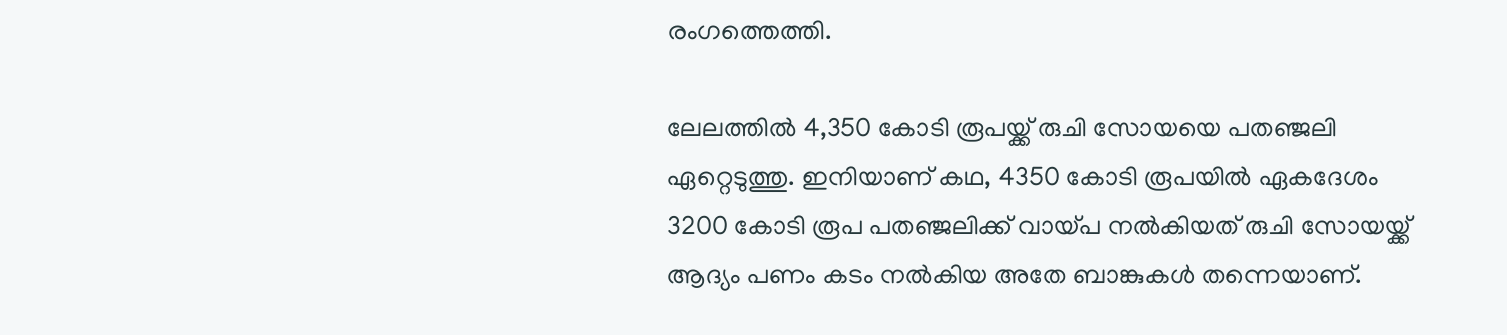രംഗത്തെത്തി.

ലേലത്തിൽ 4,350 കോടി രൂപയ്ക്ക് രുചി സോയയെ പതഞ്ജലി ഏറ്റെടുത്തു. ഇനിയാണ് കഥ, 4350 കോടി രൂപയിൽ ഏകദേശം 3200 കോടി രൂപ പതഞ്ജലിക്ക് വായ്പ നൽകിയത് രുചി സോയയ്ക്ക് ആദ്യം പണം കടം നൽകിയ അതേ ബാങ്കുകൾ തന്നെയാണ്.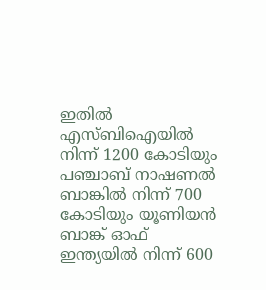ഇതിൽ എസ്ബിഐയിൽ നിന്ന് 1200 കോടിയും പഞ്ചാബ് നാഷണൽ ബാങ്കിൽ നിന്ന് 700 കോടിയും യൂണിയൻ ബാങ്ക് ഓഫ് ഇന്ത്യയിൽ നിന്ന് 600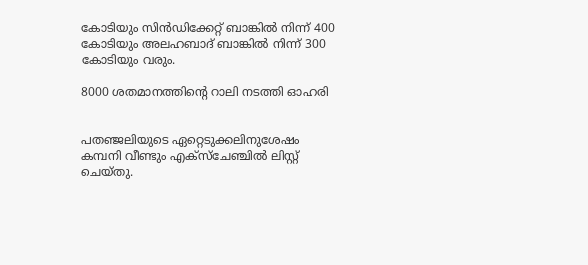കോടിയും സിൻഡിക്കേറ്റ് ബാങ്കിൽ നിന്ന് 400 കോടിയും അലഹബാദ് ബാങ്കിൽ നിന്ന് 300 കോടിയും വരും.

8000 ശതമാനത്തിന്റെ റാലി നടത്തി ഓഹരി


പതഞ്ജലിയുടെ ഏറ്റെടുക്കലിനുശേഷം കമ്പനി വീണ്ടും എക്സ്ചേഞ്ചിൽ ലിസ്റ്റ് ചെയ്തു.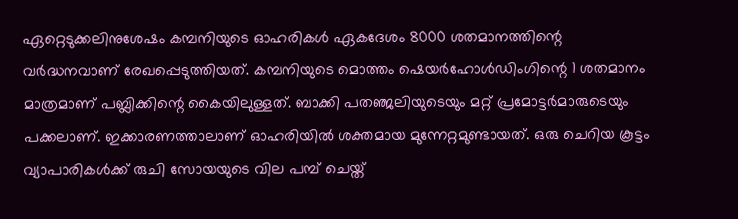ഏറ്റെടുക്കലിനുശേഷം കമ്പനിയുടെ ഓഹരികൾ ഏകദേശം 8000 ശതമാനത്തിന്റെ വർദ്ധനവാണ് രേഖപ്പെടുത്തിയത്. കമ്പനിയുടെ മൊത്തം ഷെയർഹോൾഡിംഗിന്റെ 1 ശതമാനം മാത്രമാണ് പബ്ലിക്കിന്റെ കൈയിലുള്ളത്. ബാക്കി പതഞ്ജലിയുടെയും മറ്റ് പ്രമോട്ടർമാരുടെയും പക്കലാണ്. ഇക്കാരണത്താലാണ് ഓഹരിയിൽ ശക്തമായ മുന്നേറ്റമുണ്ടായത്. ഒരു ചെറിയ കൂട്ടം വ്യാപാരികൾക്ക് രുചി സോയയുടെ വില പമ്പ് ചെയ്ത്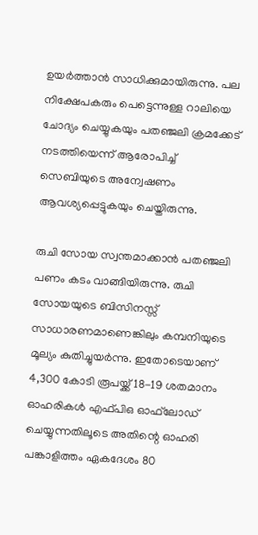ഉയർത്താൻ സാധിക്കുമായിരുന്നു. പല നിക്ഷേപകരും പെട്ടെന്നുള്ള റാലിയെ ചോദ്യം ചെയ്യുകയും പതഞ്ജലി ക്രമക്കേട് നടത്തിയെന്ന് ആരോപിച്ച് സെബിയുടെ അന്വേഷണം ആവശ്യപ്പെട്ടുകയും ചെയ്തിരുന്നു.

രുചി സോയ സ്വന്തമാക്കാൻ പതഞ്ജലി പണം കടം വാങ്ങിയിരുന്നു. രുചി സോയയുടെ ബിസിനസ്സ് സാധാരണമാണെങ്കിലും കമ്പനിയുടെ മൂല്യം കുതിച്ചുയർന്നു. ഇതോടെയാണ് 4,300 കോടി രൂപയ്ക്ക് 18-19 ശതമാനം ഓഹരികൾ എഫ്‌പിഒ ഓഫ്‌ലോഡ് ചെയ്യുന്നതിലൂടെ അതിന്റെ ഓഹരി പങ്കാളിത്തം ഏകദേശം 80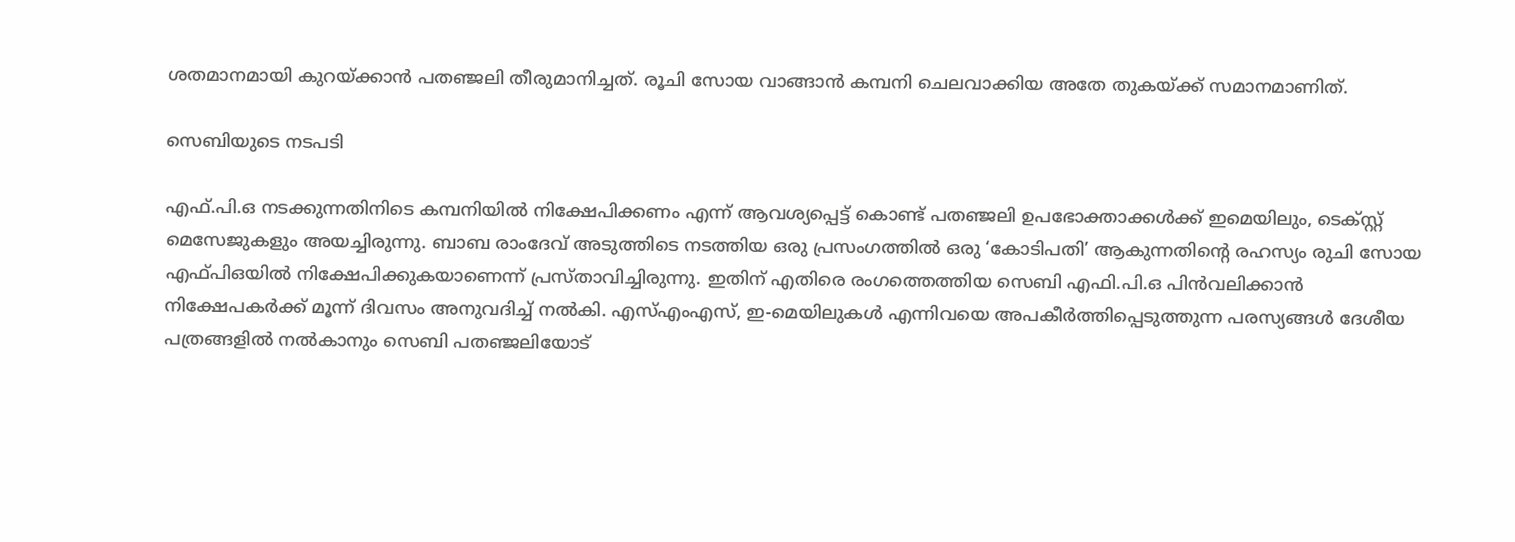ശതമാനമായി കുറയ്ക്കാൻ പതഞ്ജലി തീരുമാനിച്ചത്. രൂചി സോയ വാങ്ങാൻ കമ്പനി ചെലവാക്കിയ അതേ തുകയ്ക്ക് സമാനമാണിത്.

സെബിയുടെ നടപടി

എഫ്.പി.ഒ നടക്കുന്നതിനിടെ കമ്പനിയിൽ നിക്ഷേപിക്കണം എന്ന് ആവശ്യപ്പെട്ട് കൊണ്ട് പതഞ്ജലി ഉപഭോക്താക്കൾക്ക് ഇമെയിലും, ടെക്സ്റ്റ് മെസേജുകളും അയച്ചിരുന്നു. ബാബ രാംദേവ് അടുത്തിടെ നടത്തിയ ഒരു പ്രസംഗത്തിൽ ഒരു ‘കോടിപതി’ ആകുന്നതിന്റെ രഹസ്യം രുചി സോയ എഫ്പിഒയിൽ നിക്ഷേപിക്കുകയാണെന്ന് പ്രസ്താവിച്ചിരുന്നു. ഇതിന് എതിരെ രംഗത്തെത്തിയ സെബി എഫി.പി.ഒ പിൻവലിക്കാൻ നിക്ഷേപകർക്ക് മൂന്ന് ദിവസം അനുവദിച്ച് നൽകി. എസ്എംഎസ്, ഇ-മെയിലുകൾ എന്നിവയെ അപകീർത്തിപ്പെടുത്തുന്ന പരസ്യങ്ങൾ ദേശീയ പത്രങ്ങളിൽ നൽകാനും സെബി പതഞ്ജലിയോട്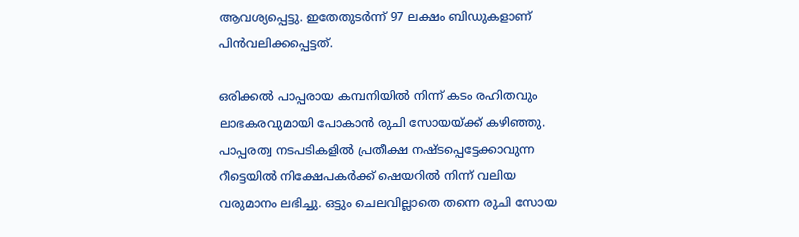ആവശ്യപ്പെട്ടു. ഇതേതുടർന്ന് 97 ലക്ഷം ബിഡുകളാണ് പിൻവലിക്കപ്പെട്ടത്.

ഒരിക്കൽ പാപ്പരായ കമ്പനിയിൽ നിന്ന് കടം രഹിതവും ലാഭകരവുമായി പോകാൻ രുചി സോയയ്ക്ക് കഴിഞ്ഞു. പാപ്പരത്വ നടപടികളിൽ പ്രതീക്ഷ നഷ്ടപ്പെട്ടേക്കാവുന്ന റീട്ടെയിൽ നിക്ഷേപകർക്ക് ഷെയറിൽ നിന്ന് വലിയ വരുമാനം ലഭിച്ചു. ഒട്ടും ചെലവില്ലാതെ തന്നെ രുചി സോയ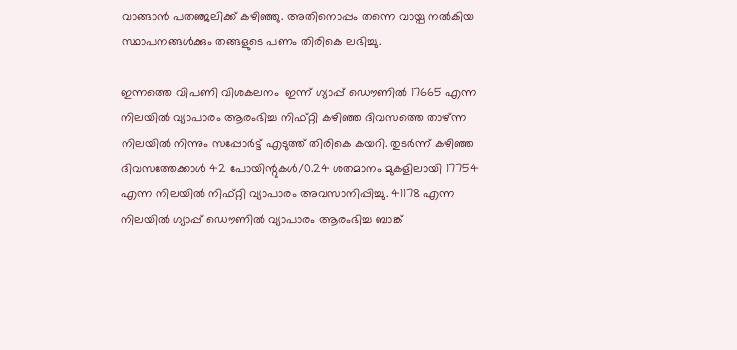വാങ്ങാൻ പതഞ്ജലിക്ക് കഴിഞ്ഞു. അതിനൊപ്പം തന്നെ വായ്പ നൽകിയ സ്ഥാപനങ്ങൾക്കും തങ്ങളുടെ പണം തിരികെ ലഭിച്ചു.

ഇന്നത്തെ വിപണി വിശകലനം  ഇന്ന് ഗ്യാപ്പ് ഡൌണിൽ 17665 എന്ന നിലയിൽ വ്യാപാരം ആരംഭിച്ച നിഫ്റ്റി കഴിഞ്ഞ ദിവസത്തെ താഴ്ന്ന നിലയിൽ നിന്നും സപ്പോർട്ട് എടുത്ത് തിരികെ കയറി. തുടർന്ന് കഴിഞ്ഞ ദിവസത്തേക്കാൾ 42 പോയിന്റുകൾ/0.24 ശതമാനം മുകളിലായി 17754 എന്ന നിലയിൽ നിഫ്റ്റി വ്യാപാരം അവസാനിപ്പിച്ചു. 41178 എന്ന നിലയിൽ ഗ്യാപ്പ് ഡൌണിൽ വ്യാപാരം ആരംഭിച്ച ബാങ്ക്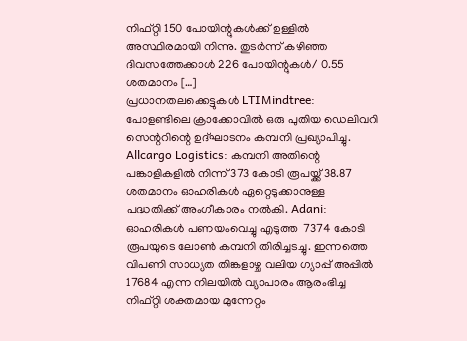നിഫ്റ്റി 150 പോയിന്റുകൾക്ക് ഉള്ളിൽ അസ്ഥിരമായി നിന്നു. തുടർന്ന് കഴിഞ്ഞ ദിവസത്തേക്കാൾ 226 പോയിന്റുകൾ/ 0.55 ശതമാനം […]
പ്രധാനതലക്കെട്ടുകൾ LTIMindtree: പോളണ്ടിലെ ക്രാക്കോവിൽ ഒരു പുതിയ ഡെലിവറി സെന്ററിന്റെ ഉദ്ഘാടനം കമ്പനി പ്രഖ്യാപിച്ചു. Allcargo Logistics: കമ്പനി അതിന്റെ പങ്കാളികളിൽ നിന്ന് 373 കോടി രൂപയ്ക്ക് 38.87 ശതമാനം ഓഹരികൾ ഏറ്റെടുക്കാനുള്ള പദ്ധതിക്ക് അംഗീകാരം നൽകി. Adani: ഓഹരികൾ പണയംവെച്ചു എടുത്ത  7374 കോടി രൂപയുടെ ലോൺ കമ്പനി തിരിച്ചടച്ചു. ഇന്നത്തെ വിപണി സാധ്യത തിങ്കളാഴ്ച വലിയ ഗ്യാപ്പ് അപ്പിൽ 17684 എന്ന നിലയിൽ വ്യാപാരം ആരംഭിച്ച നിഫ്റ്റി ശക്തമായ മുന്നേറ്റം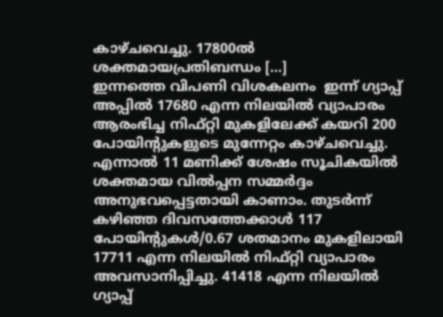കാഴ്ചവെച്ചു. 17800ൽ ശക്തമായപ്രതിബന്ധം […]
ഇന്നത്തെ വിപണി വിശകലനം  ഇന്ന് ഗ്യാപ്പ് അപ്പിൽ 17680 എന്ന നിലയിൽ വ്യാപാരം ആരംഭിച്ച നിഫ്റ്റി മുകളിലേക്ക് കയറി 200 പോയിന്റുകളുടെ മുന്നേറ്റം കാഴ്ചവെച്ചു. എന്നാൽ 11 മണിക്ക് ശേഷം സൂചികയിൽ ശക്തമായ വിൽപ്പന സമ്മർദ്ദം അനുഭവപ്പെട്ടതായി കാണാം. തുടർന്ന് കഴിഞ്ഞ ദിവസത്തേക്കാൾ 117 പോയിന്റുകൾ/0.67 ശതമാനം മുകളിലായി 17711 എന്ന നിലയിൽ നിഫ്റ്റി വ്യാപാരം അവസാനിപ്പിച്ചു. 41418 എന്ന നിലയിൽ ഗ്യാപ്പ്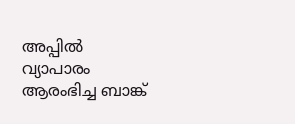അപ്പിൽ വ്യാപാരം ആരംഭിച്ച ബാങ്ക്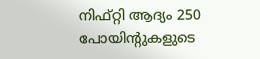നിഫ്റ്റി ആദ്യം 250 പോയിന്റുകളുടെ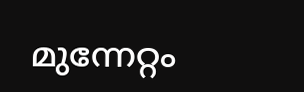മുന്നേറ്റം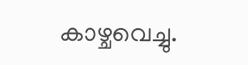കാഴ്ചവെച്ചു.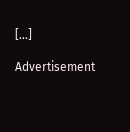[…]

Advertisement